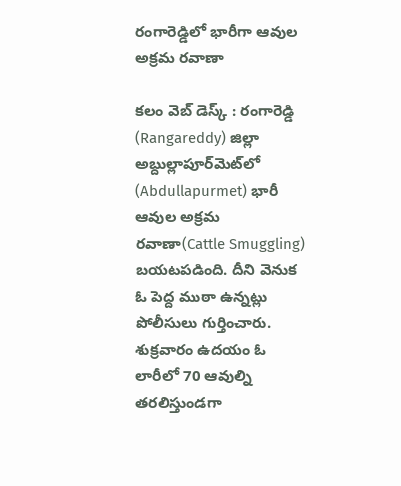రంగారెడ్డిలో భారీగా ఆవుల అక్ర‌మ ర‌వాణా

క‌లం వెబ్ డెస్క్ : రంగారెడ్డి (Rangareddy) జిల్లా అబ్దుల్లాపూర్‌మెట్‌లో (Abdullapurmet) భారీ ఆవుల అక్రమ ర‌వాణా(Cattle Smuggling) బ‌య‌ట‌ప‌డింది. దీని వెనుక ఓ పెద్ద ముఠా ఉన్న‌ట్లు పోలీసులు గుర్తించారు. శుక్ర‌వారం ఉద‌యం ఓ లారీలో 70 ఆవుల్ని త‌ర‌లిస్తుండ‌గా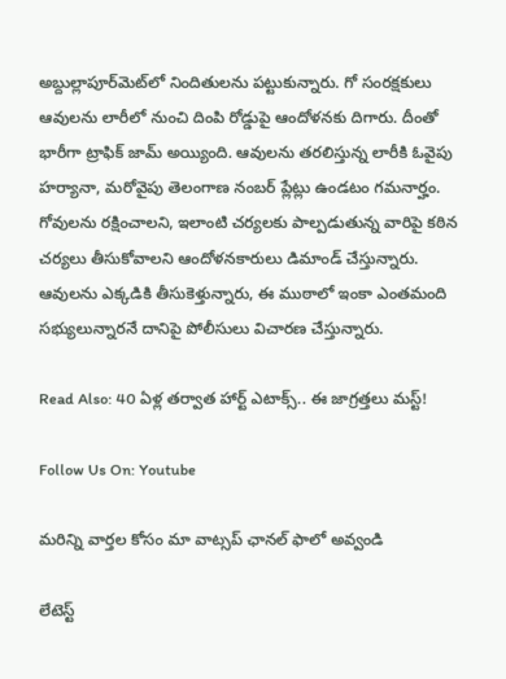అబ్దుల్లాపూర్‌మెట్‌లో నిందితుల‌ను ప‌ట్టుకున్నారు. గో సంర‌క్షకులు ఆవుల‌ను లారీలో నుంచి దింపి రోడ్డుపై ఆందోళ‌న‌కు దిగారు. దీంతో భారీగా ట్రాఫిక్ జామ్ అయ్యింది. ఆవుల‌ను త‌ర‌లిస్తున్న లారీకి ఓవైపు హ‌ర్యానా, మ‌రోవైపు తెలంగాణ నంబ‌ర్ ప్లేట్లు ఉండ‌టం గ‌మ‌నార్హం. గోవుల‌ను ర‌క్షించాల‌ని, ఇలాంటి చ‌ర్య‌ల‌కు పాల్ప‌డుతున్న వారిపై క‌ఠిన చ‌ర్య‌లు తీసుకోవాల‌ని ఆందోళ‌న‌కారులు డిమాండ్ చేస్తున్నారు. ఆవుల‌ను ఎక్క‌డికి తీసుకెళ్తున్నారు, ఈ ముఠాలో ఇంకా ఎంత‌మంది స‌భ్యులున్నారనే దానిపై పోలీసులు విచార‌ణ చేస్తున్నారు.

Read Also: 40 ఏళ్ల తర్వాత హార్ట్ ఎటాక్స్.. ఈ జాగ్రత్తలు మస్ట్!

Follow Us On: Youtube

మ‌రిన్ని వార్త‌ల కోసం మా వాట్స‌ప్ ఛాన‌ల్ ఫాలో అవ్వండి

లేటెస్ట్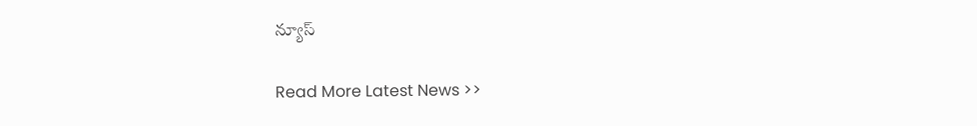న్యూస్‌

Read More Latest News >>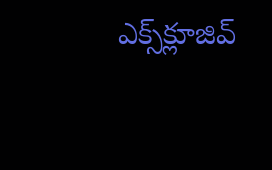ఎక్స్‌క్లూజివ్‌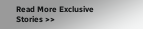Read More Exclusive Stories >>